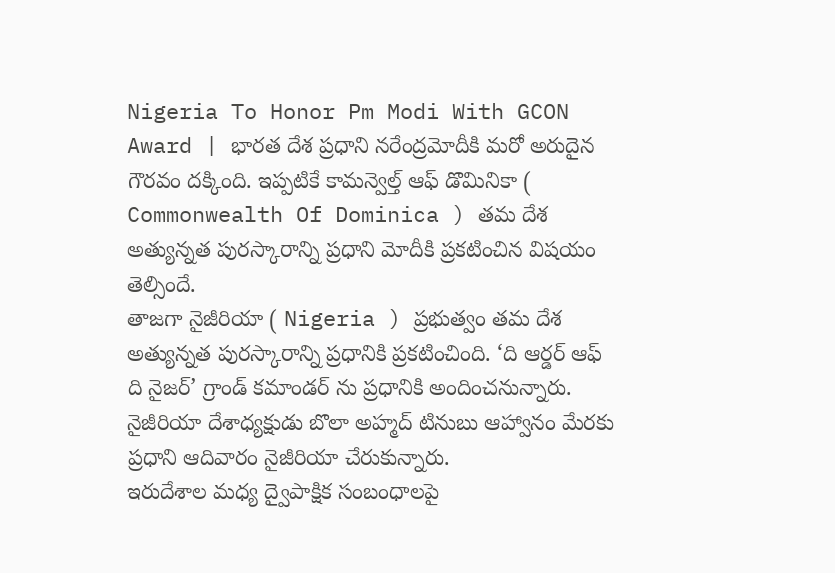Nigeria To Honor Pm Modi With GCON Award | భారత దేశ ప్రధాని నరేంద్రమోదీకి మరో అరుదైన గౌరవం దక్కింది. ఇప్పటికే కామన్వెల్త్ ఆఫ్ డొమినికా ( Commonwealth Of Dominica ) తమ దేశ అత్యున్నత పురస్కారాన్ని ప్రధాని మోదీకి ప్రకటించిన విషయం తెల్సిందే.
తాజగా నైజీరియా ( Nigeria ) ప్రభుత్వం తమ దేశ అత్యున్నత పురస్కారాన్ని ప్రధానికి ప్రకటించింది. ‘ది ఆర్డర్ ఆఫ్ ది నైజర్’ గ్రాండ్ కమాండర్ ను ప్రధానికి అందించనున్నారు. నైజీరియా దేశాధ్యక్షుడు బొలా అహ్మద్ టినుబు ఆహ్వానం మేరకు ప్రధాని ఆదివారం నైజీరియా చేరుకున్నారు.
ఇరుదేశాల మధ్య ద్వైపాక్షిక సంబంధాలపై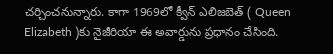చర్చించనున్నారు. కాగా 1969లో క్వీన్ ఎలిజబెత్ ( Queen Elizabeth )కు నైజీరియా ఈ అవార్డును ప్రధానం చేసింది.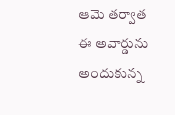ఆమె తర్వాత ఈ అవార్డును అందుకున్న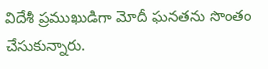విదేశీ ప్రముఖుడిగా మోదీ ఘనతను సొంతం చేసుకున్నారు.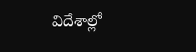విదేశాల్లో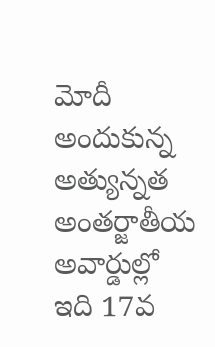మోదీ అందుకున్న అత్యున్నత అంతర్జాతీయ అవార్డుల్లో ఇది 17వ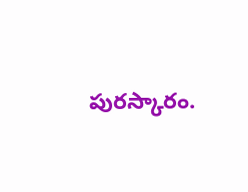పురస్కారం.